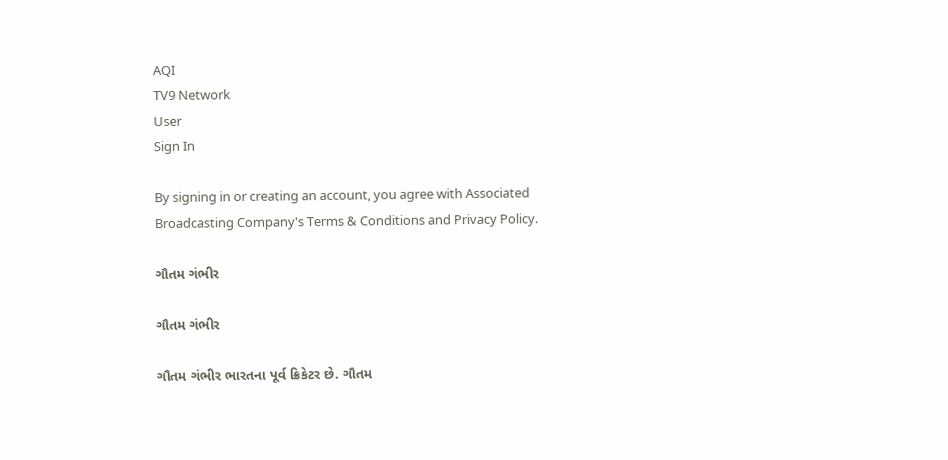AQI
TV9 Network
User
Sign In

By signing in or creating an account, you agree with Associated Broadcasting Company's Terms & Conditions and Privacy Policy.

ગૌતમ ગંભીર

ગૌતમ ગંભીર

ગૌતમ ગંભીર ભારતના પૂર્વ ક્રિકેટર છે. ગૌતમ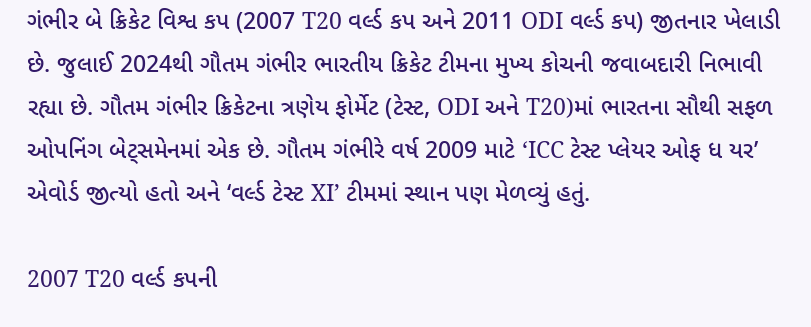ગંભીર બે ક્રિકેટ વિશ્વ કપ (2007 T20 વર્લ્ડ કપ અને 2011 ODI વર્લ્ડ કપ) જીતનાર ખેલાડી છે. જુલાઈ 2024થી ગૌતમ ગંભીર ભારતીય ક્રિકેટ ટીમના મુખ્ય કોચની જવાબદારી નિભાવી રહ્યા છે. ગૌતમ ગંભીર ક્રિકેટના ત્રણેય ફોર્મેટ (ટેસ્ટ, ODI અને T20)માં ભારતના સૌથી સફળ ઓપનિંગ બેટ્સમેનમાં એક છે. ગૌતમ ગંભીરે વર્ષ 2009 માટે ‘ICC ટેસ્ટ પ્લેયર ઓફ ધ યર’ એવોર્ડ જીત્યો હતો અને ‘વર્લ્ડ ટેસ્ટ XI’ ટીમમાં સ્થાન પણ મેળવ્યું હતું.

2007 T20 વર્લ્ડ કપની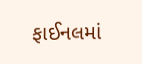ફાઈનલમાં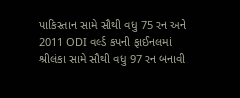પાકિસ્તાન સામે સૌથી વધુ 75 રન અને 2011 ODI વર્લ્ડ કપની ફાઈનલમાં શ્રીલંકા સામે સૌથી વધુ 97 રન બનાવી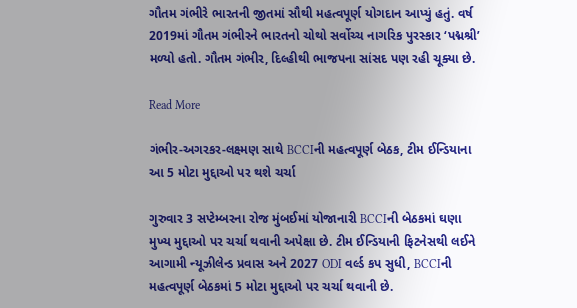ગૌતમ ગંભીરે ભારતની જીતમાં સૌથી મહત્વપૂર્ણ યોગદાન આપ્યું હતું. વર્ષ 2019માં ગૌતમ ગંભીરને ભારતનો ચોથો સર્વોચ્ચ નાગરિક પુરસ્કાર ‘પદ્મશ્રી’ મળ્યો હતો. ગૌતમ ગંભીર, દિલ્હીથી ભાજપના સાંસદ પણ રહી ચૂક્યા છે.

Read More

ગંભીર-અગરકર-લક્ષ્મણ સાથે BCCIની મહત્વપૂર્ણ બેઠક, ટીમ ઈન્ડિયાના આ 5 મોટા મુદ્દાઓ પર થશે ચર્ચા

ગુરુવાર 3 સપ્ટેમ્બરના રોજ મુંબઈમાં યોજાનારી BCCIની બેઠકમાં ઘણા મુખ્ય મુદ્દાઓ પર ચર્ચા થવાની અપેક્ષા છે. ટીમ ઈન્ડિયાની ફિટનેસથી લઈને આગામી ન્યૂઝીલેન્ડ પ્રવાસ અને 2027 ODI વર્લ્ડ કપ સુધી, BCCIની મહત્વપૂર્ણ બેઠકમાં 5 મોટા મુદ્દાઓ પર ચર્ચા થવાની છે.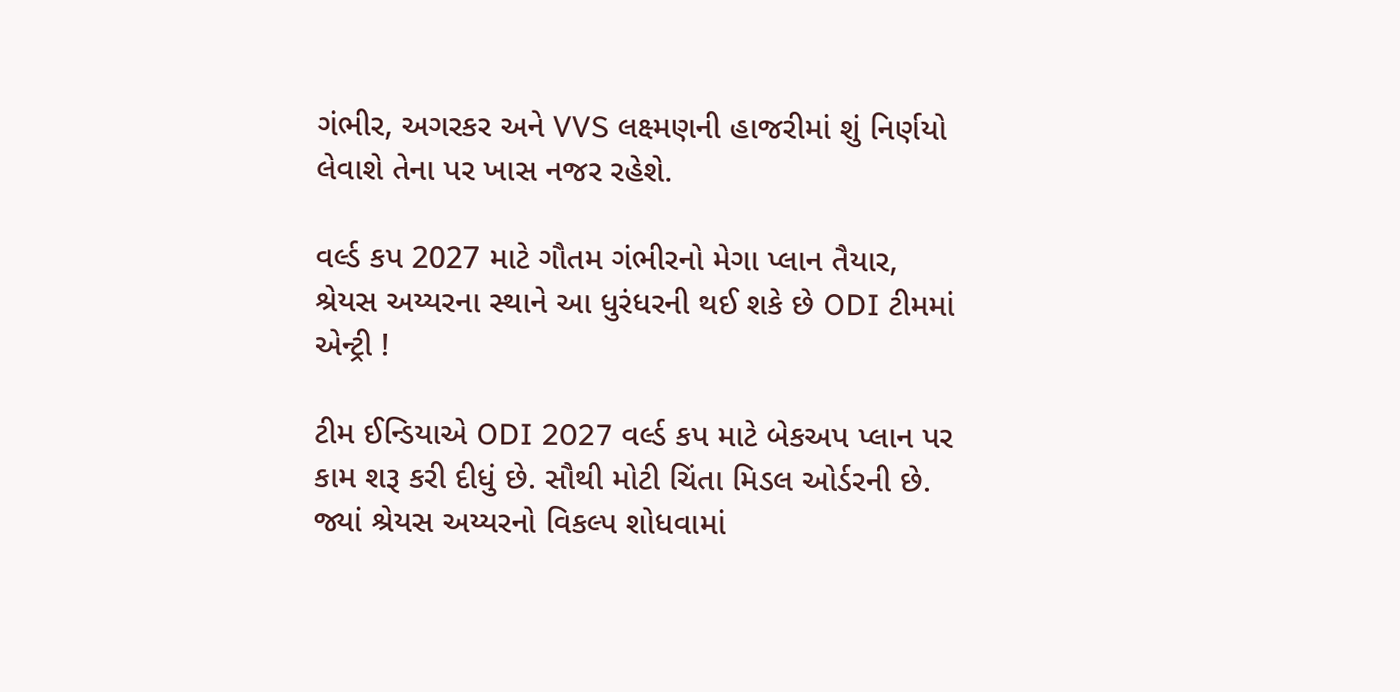ગંભીર, અગરકર અને VVS લક્ષ્મણની હાજરીમાં શું નિર્ણયો લેવાશે તેના પર ખાસ નજર રહેશે.

વર્લ્ડ કપ 2027 માટે ગૌતમ ગંભીરનો મેગા પ્લાન તૈયાર, શ્રેયસ અય્યરના સ્થાને આ ધુરંધરની થઈ શકે છે ODI ટીમમાં એન્ટ્રી !

ટીમ ઈન્ડિયાએ ODI 2027 વર્લ્ડ કપ માટે બેકઅપ પ્લાન પર કામ શરૂ કરી દીધું છે. સૌથી મોટી ચિંતા મિડલ ઓર્ડરની છે. જ્યાં શ્રેયસ અય્યરનો વિકલ્પ શોધવામાં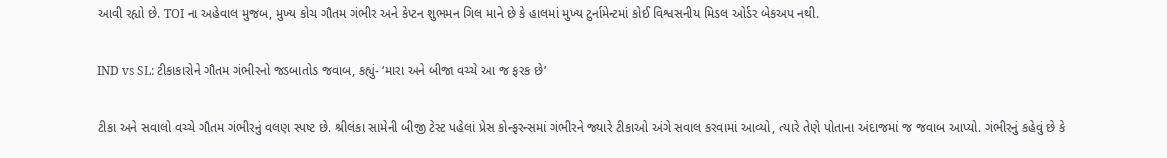આવી રહ્યો છે. TOI ના અહેવાલ મુજબ, મુખ્ય કોચ ગૌતમ ગંભીર અને કેપ્ટન શુભમન ગિલ માને છે કે હાલમાં મુખ્ય ટુર્નામેન્ટમાં કોઈ વિશ્વસનીય મિડલ ઓર્ડર બેકઅપ નથી.

IND vs SL: ટીકાકારોને ગૌતમ ગંભીરનો જડબાતોડ જવાબ, કહ્યું- ‘મારા અને બીજા વચ્ચે આ જ ફરક છે’

ટીકા અને સવાલો વચ્ચે ગૌતમ ગંભીરનું વલણ સ્પષ્ટ છે. શ્રીલંકા સામેની બીજી ટેસ્ટ પહેલાં પ્રેસ કોન્ફરન્સમાં ગંભીરને જ્યારે ટીકાઓ અંગે સવાલ કરવામાં આવ્યો, ત્યારે તેણે પોતાના અંદાજમાં જ જવાબ આપ્યો. ગંભીરનું કહેવું છે કે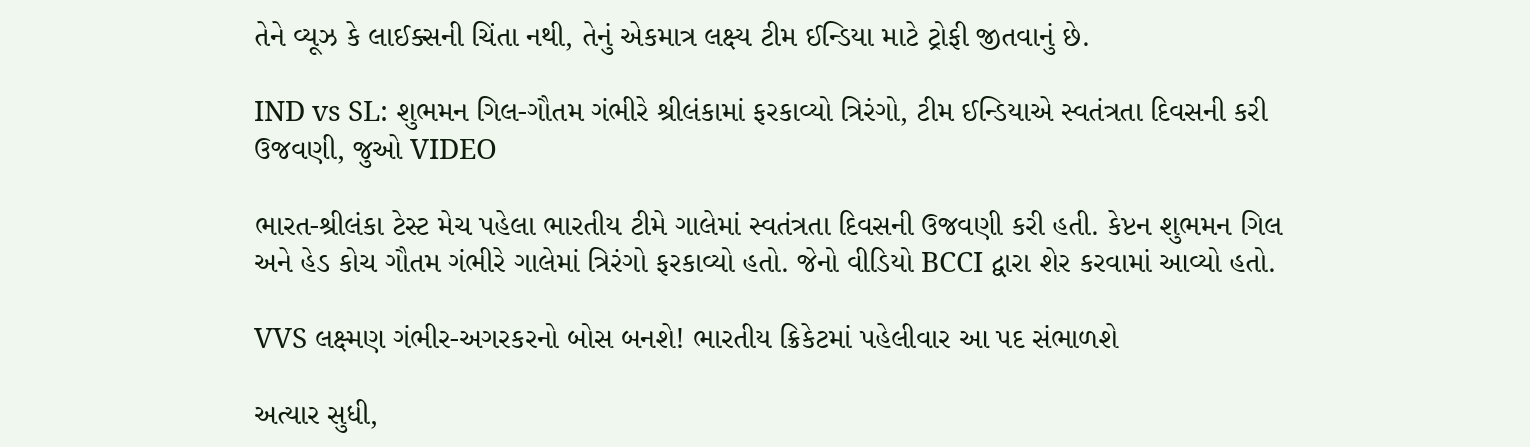તેને વ્યૂઝ કે લાઈક્સની ચિંતા નથી, તેનું એકમાત્ર લક્ષ્ય ટીમ ઈન્ડિયા માટે ટ્રોફી જીતવાનું છે.

IND vs SL: શુભમન ગિલ-ગૌતમ ગંભીરે શ્રીલંકામાં ફરકાવ્યો ત્રિરંગો, ટીમ ઈન્ડિયાએ સ્વતંત્રતા દિવસની કરી ઉજવણી, જુઓ VIDEO

ભારત-શ્રીલંકા ટેસ્ટ મેચ પહેલા ભારતીય ટીમે ગાલેમાં સ્વતંત્રતા દિવસની ઉજવણી કરી હતી. કેપ્ટન શુભમન ગિલ અને હેડ કોચ ગૌતમ ગંભીરે ગાલેમાં ત્રિરંગો ફરકાવ્યો હતો. જેનો વીડિયો BCCI દ્વારા શેર કરવામાં આવ્યો હતો.

VVS લક્ષ્મણ ગંભીર-અગરકરનો બોસ બનશે! ભારતીય ક્રિકેટમાં પહેલીવાર આ પદ સંભાળશે

અત્યાર સુધી,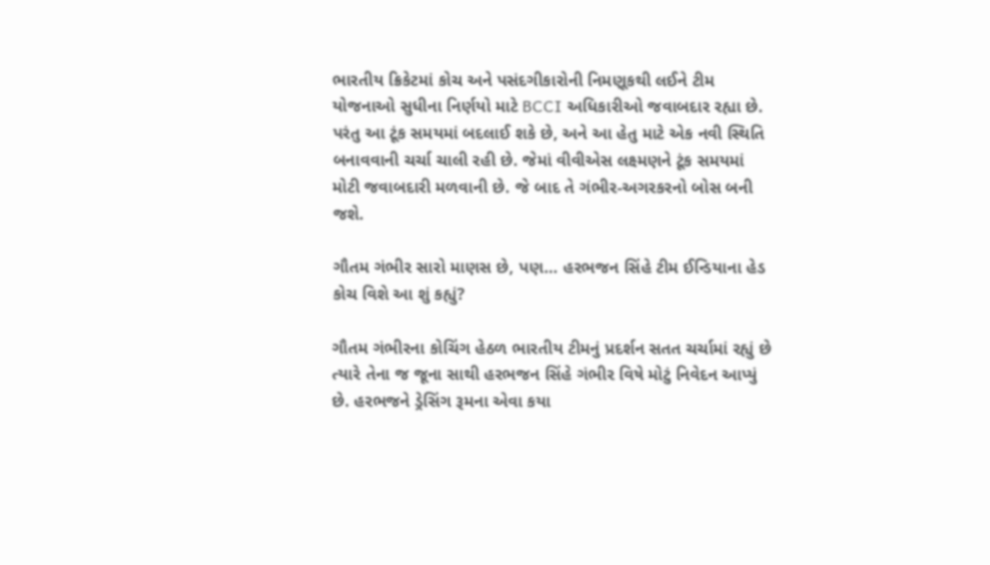ભારતીય ક્રિકેટમાં કોચ અને પસંદગીકારોની નિમણૂકથી લઈને ટીમ યોજનાઓ સુધીના નિર્ણયો માટે BCCI અધિકારીઓ જવાબદાર રહ્યા છે. પરંતુ આ ટૂંક સમયમાં બદલાઈ શકે છે, અને આ હેતુ માટે એક નવી સ્થિતિ બનાવવાની ચર્ચા ચાલી રહી છે. જેમાં વીવીએસ લક્ષ્મણને ટૂંક સમયમાં મોટી જવાબદારી મળવાની છે. જે બાદ તે ગંભીર-અગરકરનો બોસ બની જશે.

ગૌતમ ગંભીર સારો માણસ છે, પણ… હરભજન સિંહે ટીમ ઈન્ડિયાના હેડ કોચ વિશે આ શું કહ્યું?

ગૌતમ ગંભીરના કોચિંગ હેઠળ ભારતીય ટીમનું પ્રદર્શન સતત ચર્ચામાં રહ્યું છે ત્યારે તેના જ જૂના સાથી હરભજન સિંહે ગંભીર વિષે મોટું નિવેદન આપ્યું છે. હરભજને ડ્રેસિંગ રૂમના એવા કયા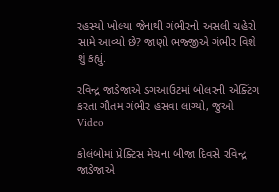રહસ્યો ખોલ્યા જેનાથી ગંભીરનો અસલી ચહેરો સામે આવ્યો છે? જાણો ભજ્જીએ ગંભીર વિશે શું કહ્યું.

રવિન્દ્ર જાડેજાએ ડગઆઉટમાં બોલરની એક્ટિંગ કરતા ગૌતમ ગંભીર હસવા લાગ્યો, જુઓ Video

કોલંબોમાં પ્રેક્ટિસ મેચના બીજા દિવસે રવિન્દ્ર જાડેજાએ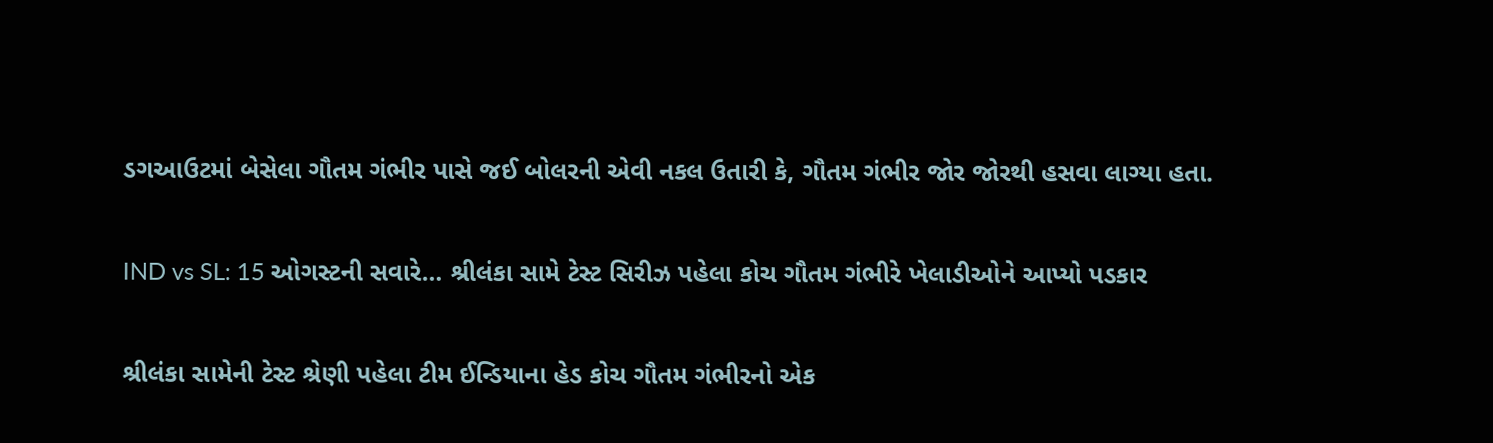ડગઆઉટમાં બેસેલા ગૌતમ ગંભીર પાસે જઈ બોલરની એવી નકલ ઉતારી કે, ગૌતમ ગંભીર જોર જોરથી હસવા લાગ્યા હતા.

IND vs SL: 15 ઓગસ્ટની સવારે… શ્રીલંકા સામે ટેસ્ટ સિરીઝ પહેલા કોચ ગૌતમ ગંભીરે ખેલાડીઓને આપ્યો પડકાર

શ્રીલંકા સામેની ટેસ્ટ શ્રેણી પહેલા ટીમ ઈન્ડિયાના હેડ કોચ ગૌતમ ગંભીરનો એક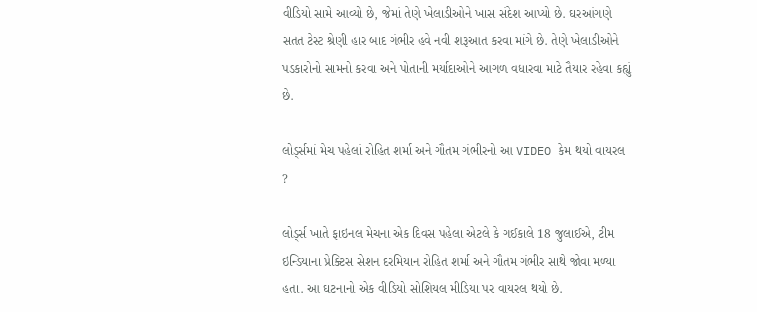વીડિયો સામે આવ્યો છે, જેમાં તેણે ખેલાડીઓને ખાસ સંદેશ આપ્યો છે. ઘરઆંગણે સતત ટેસ્ટ શ્રેણી હાર બાદ ગંભીર હવે નવી શરૂઆત કરવા માંગે છે. તેણે ખેલાડીઓને પડકારોનો સામનો કરવા અને પોતાની મર્યાદાઓને આગળ વધારવા માટે તૈયાર રહેવા કહ્યું છે.

લોર્ડ્સમાં મેચ પહેલાં રોહિત શર્મા અને ગૌતમ ગંભીરનો આ VIDEO કેમ થયો વાયરલ ?

લોર્ડ્સ ખાતે ફાઇનલ મેચના એક દિવસ પહેલા એટલે કે ગઈકાલે 18 જુલાઈએ, ટીમ ઇન્ડિયાના પ્રેક્ટિસ સેશન દરમિયાન રોહિત શર્મા અને ગૌતમ ગંભીર સાથે જોવા મળ્યા હતા. આ ઘટનાનો એક વીડિયો સોશિયલ મીડિયા પર વાયરલ થયો છે.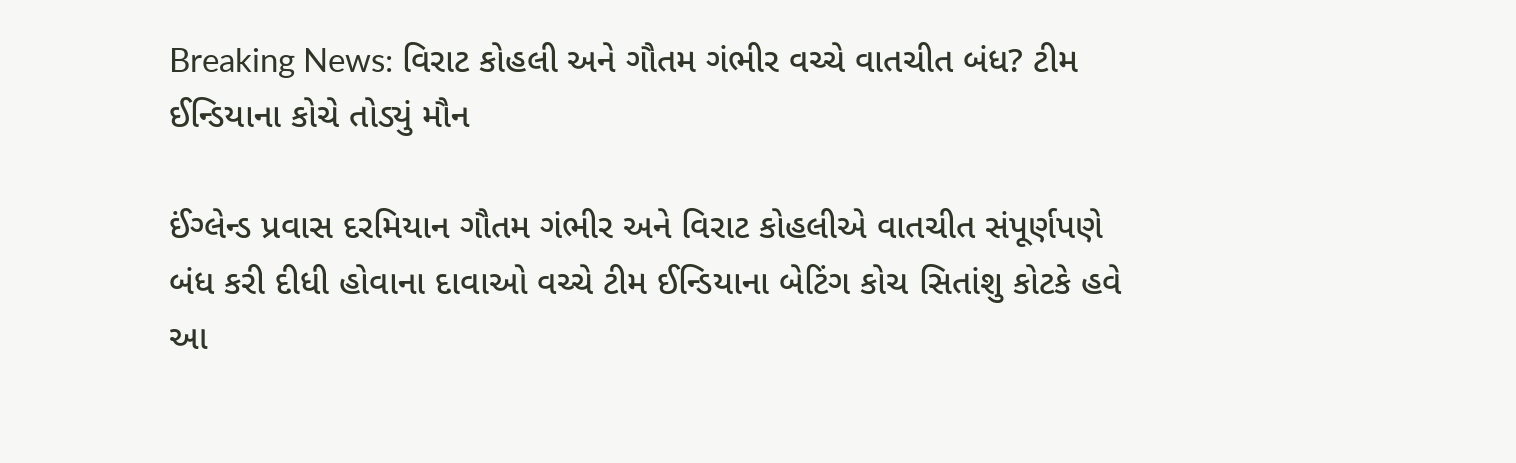Breaking News: વિરાટ કોહલી અને ગૌતમ ગંભીર વચ્ચે વાતચીત બંધ? ટીમ ઈન્ડિયાના કોચે તોડ્યું મૌન

ઈંગ્લેન્ડ પ્રવાસ દરમિયાન ગૌતમ ગંભીર અને વિરાટ કોહલીએ વાતચીત સંપૂર્ણપણે બંધ કરી દીધી હોવાના દાવાઓ વચ્ચે ટીમ ઈન્ડિયાના બેટિંગ કોચ સિતાંશુ કોટકે હવે આ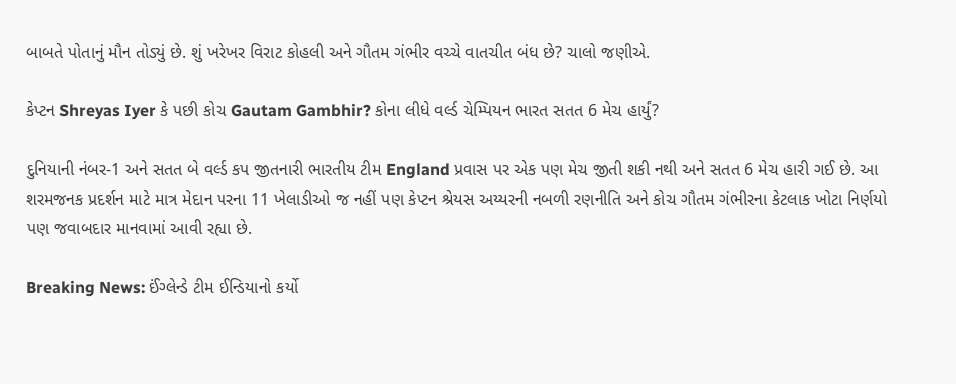બાબતે પોતાનું મૌન તોડ્યું છે. શું ખરેખર વિરાટ કોહલી અને ગૌતમ ગંભીર વચ્ચે વાતચીત બંધ છે? ચાલો જણીએ.

કેપ્ટન Shreyas Iyer કે પછી કોચ Gautam Gambhir? કોના લીધે વર્લ્ડ ચેમ્પિયન ભારત સતત 6 મેચ હાર્યું?

દુનિયાની નંબર-1 અને સતત બે વર્લ્ડ કપ જીતનારી ભારતીય ટીમ England પ્રવાસ પર એક પણ મેચ જીતી શકી નથી અને સતત 6 મેચ હારી ગઈ છે. આ શરમજનક પ્રદર્શન માટે માત્ર મેદાન પરના 11 ખેલાડીઓ જ નહીં પણ કેપ્ટન શ્રેયસ અય્યરની નબળી રણનીતિ અને કોચ ગૌતમ ગંભીરના કેટલાક ખોટા નિર્ણયો પણ જવાબદાર માનવામાં આવી રહ્યા છે.

Breaking News: ઈંગ્લેન્ડે ટીમ ઈન્ડિયાનો કર્યો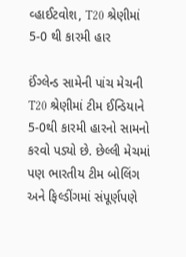વ્હાઈટવોશ, T20 શ્રેણીમાં 5-0 થી કારમી હાર

ઈંગ્લેન્ડ સામેની પાંચ મેચની T20 શ્રેણીમાં ટીમ ઈન્ડિયાને 5-0થી કારમી હારનો સામનો કરવો પડ્યો છે. છેલ્લી મેચમાં પણ ભારતીય ટીમ બોલિંગ અને ફિલ્ડીંગમાં સંપૂર્ણપણે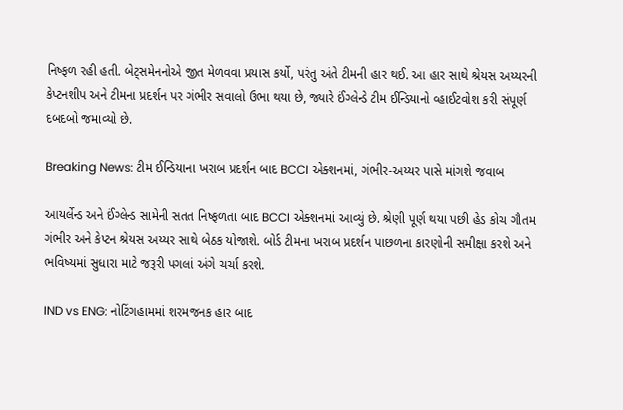નિષ્ફળ રહી હતી. બેટ્સમેનનોએ જીત મેળવવા પ્રયાસ કર્યો, પરંતુ અંતે ટીમની હાર થઈ. આ હાર સાથે શ્રેયસ અય્યરની કેપ્ટનશીપ અને ટીમના પ્રદર્શન પર ગંભીર સવાલો ઉભા થયા છે, જ્યારે ઈંગ્લેન્ડે ટીમ ઈન્ડિયાનો વ્હાઈટવોશ કરી સંપૂર્ણ દબદબો જમાવ્યો છે.

Breaking News: ટીમ ઈન્ડિયાના ખરાબ પ્રદર્શન બાદ BCCI એક્શનમાં, ગંભીર-અય્યર પાસે માંગશે જવાબ

આયર્લેન્ડ અને ઈંગ્લેન્ડ સામેની સતત નિષ્ફળતા બાદ BCCI એક્શનમાં આવ્યું છે. શ્રેણી પૂર્ણ થયા પછી હેડ કોચ ગૌતમ ગંભીર અને કેપ્ટન શ્રેયસ અય્યર સાથે બેઠક યોજાશે. બોર્ડ ટીમના ખરાબ પ્રદર્શન પાછળના કારણોની સમીક્ષા કરશે અને ભવિષ્યમાં સુધારા માટે જરૂરી પગલાં અંગે ચર્ચા કરશે.

IND vs ENG: નોટિંગહામમાં શરમજનક હાર બાદ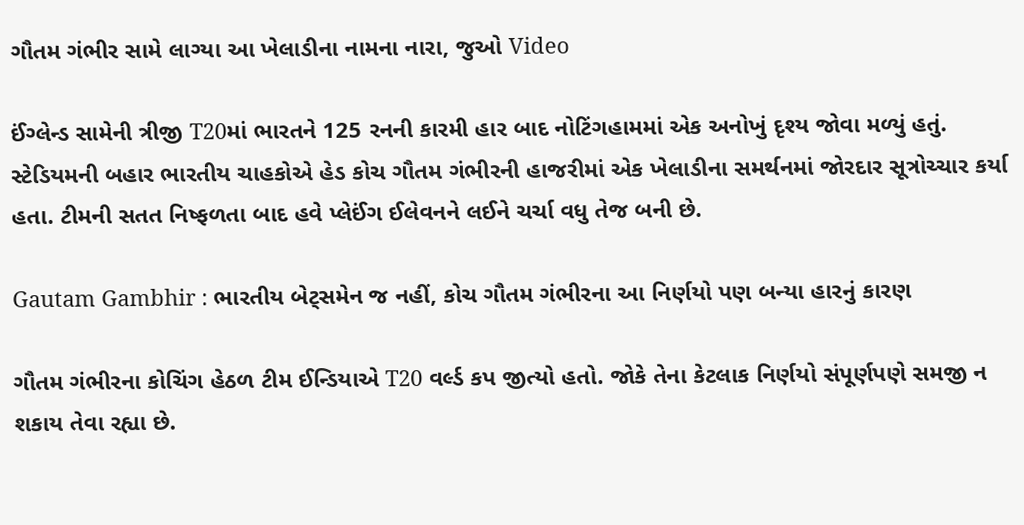ગૌતમ ગંભીર સામે લાગ્યા આ ખેલાડીના નામના નારા, જુઓ Video

ઈંગ્લેન્ડ સામેની ત્રીજી T20માં ભારતને 125 રનની કારમી હાર બાદ નોટિંગહામમાં એક અનોખું દૃશ્ય જોવા મળ્યું હતું. સ્ટેડિયમની બહાર ભારતીય ચાહકોએ હેડ કોચ ગૌતમ ગંભીરની હાજરીમાં એક ખેલાડીના સમર્થનમાં જોરદાર સૂત્રોચ્ચાર કર્યા હતા. ટીમની સતત નિષ્ફળતા બાદ હવે પ્લેઈંગ ઈલેવનને લઈને ચર્ચા વધુ તેજ બની છે.

Gautam Gambhir : ભારતીય બેટ્સમેન જ નહીં, કોચ ગૌતમ ગંભીરના આ નિર્ણયો પણ બન્યા હારનું કારણ

ગૌતમ ગંભીરના કોચિંગ હેઠળ ટીમ ઈન્ડિયાએ T20 વર્લ્ડ કપ જીત્યો હતો. જોકે તેના કેટલાક નિર્ણયો સંપૂર્ણપણે સમજી ન શકાય તેવા રહ્યા છે.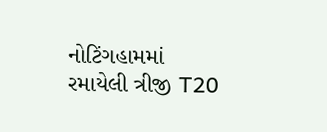નોટિંગહામમાં રમાયેલી ત્રીજી T20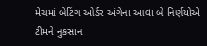મેચમાં બેટિંગ ઓર્ડર અંગેના આવા બે નિર્ણયોએ ટીમને નુકસાન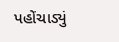પહોંચાડ્યું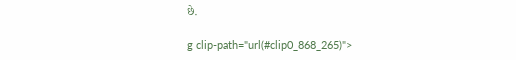છે.

g clip-path="url(#clip0_868_265)">